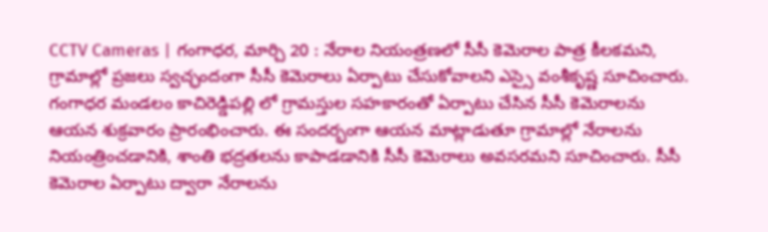CCTV Cameras | గంగాధర, మార్చి 20 : నేరాల నియంత్రణలో సీసీ కెమెరాల పాత్ర కీలకమని, గ్రామాల్లో ప్రజలు స్వచ్ఛందంగా సీసీ కెమెరాలు ఏర్పాటు చేసుకోవాలని ఎస్సై వంశీకృష్ణ సూచించారు. గంగాధర మండలం కాచిరెడ్డిపల్లి లో గ్రామస్తుల సహకారంతో ఏర్పాటు చేసిన సీసీ కెమెరాలను ఆయన శుక్రవారం ప్రారంభించారు. ఈ సందర్భంగా ఆయన మాట్లాడుతూ గ్రామాల్లో నేరాలను నియంత్రించడానికి, శాంతి భద్రతలను కాపాడడానికి సీసీ కెమెరాలు అవసరమని సూచించారు. సీసీ కెమెరాల ఏర్పాటు ద్వారా నేరాలను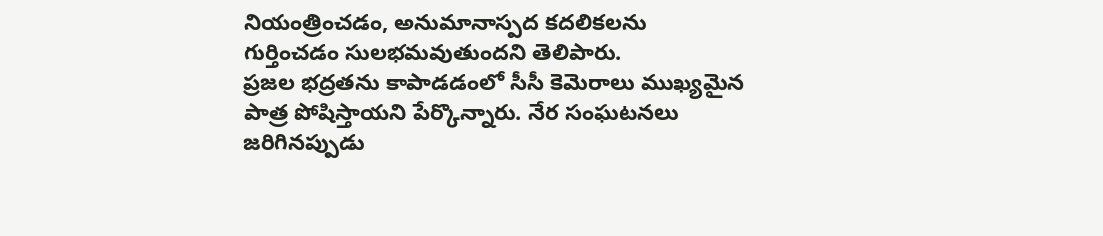నియంత్రించడం, అనుమానాస్పద కదలికలను గుర్తించడం సులభమవుతుందని తెలిపారు.
ప్రజల భద్రతను కాపాడడంలో సీసీ కెమెరాలు ముఖ్యమైన పాత్ర పోషిస్తాయని పేర్కొన్నారు. నేర సంఘటనలు జరిగినప్పుడు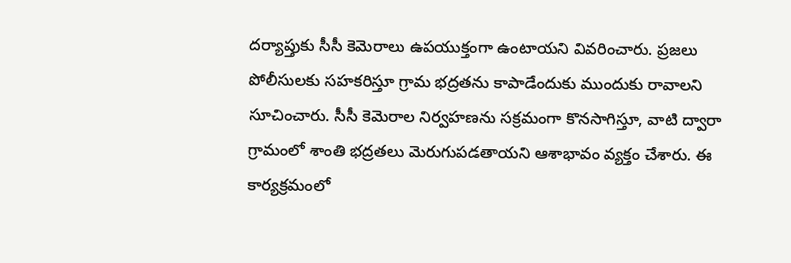దర్యాప్తుకు సీసీ కెమెరాలు ఉపయుక్తంగా ఉంటాయని వివరించారు. ప్రజలు పోలీసులకు సహకరిస్తూ గ్రామ భద్రతను కాపాడేందుకు ముందుకు రావాలని సూచించారు. సీసీ కెమెరాల నిర్వహణను సక్రమంగా కొనసాగిస్తూ, వాటి ద్వారా గ్రామంలో శాంతి భద్రతలు మెరుగుపడతాయని ఆశాభావం వ్యక్తం చేశారు. ఈ కార్యక్రమంలో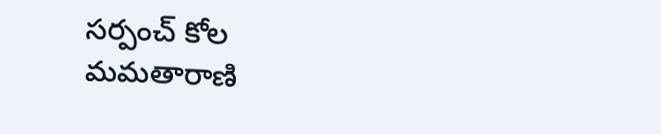సర్పంచ్ కోల మమతారాణి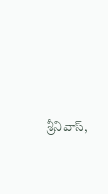శ్రీనివాస్,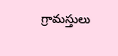గ్రామస్తులు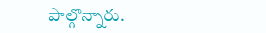పాల్గొన్నారు.